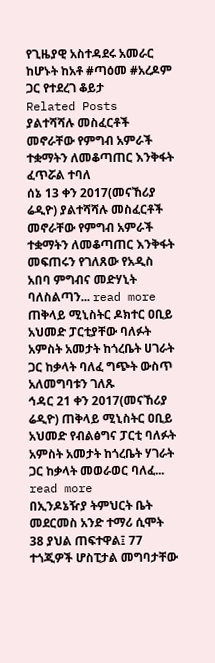የጊዜያዊ አስተዳደሩ አመራር ከሆኑት ከአቶ #ጣዕመ #አረዶም ጋር የተደረገ ቆይታ
Related Posts
ያልተሻሻሉ መስፈርቶች መኖራቸው የምግብ አምራች ተቋማትን ለመቆጣጠር እንቅፋት ፈጥሯል ተባለ
ሰኔ 13 ቀን 2017(መናኸሪያ ሬዲዮ) ያልተሻሻሉ መስፈርቶች መኖራቸው የምግብ አምራች ተቋማትን ለመቆጣጠር እንቅፋት መፍጠሩን የገለጸው የአዲስ አበባ ምግብና መድሃኒት ባለስልጣን... read more
ጠቅላይ ሚኒስትር ዶክተር ዐቢይ አህመድ ፓርቲያቸው ባለፉት አምስት አመታት ከጎረቤት ሀገራት ጋር ከቃላት ባለፈ ግጭት ውስጥ አለመግባቱን ገለጹ
ኅዳር 21 ቀን 2017(መናኸሪያ ሬዲዮ) ጠቅላይ ሚኒስትር ዐቢይ አህመድ የብልፅግና ፓርቲ ባለፉት አምስት አመታት ከጎረቤት ሃገራት ጋር ከቃላት መወራወር ባለፈ... read more
በኢንዶኔዥያ ትምህርት ቤት መደርመስ አንድ ተማሪ ሲሞት 38 ያህል ጠፍተዋል፤ 77 ተጎጂዎች ሆስፒታል መግባታቸው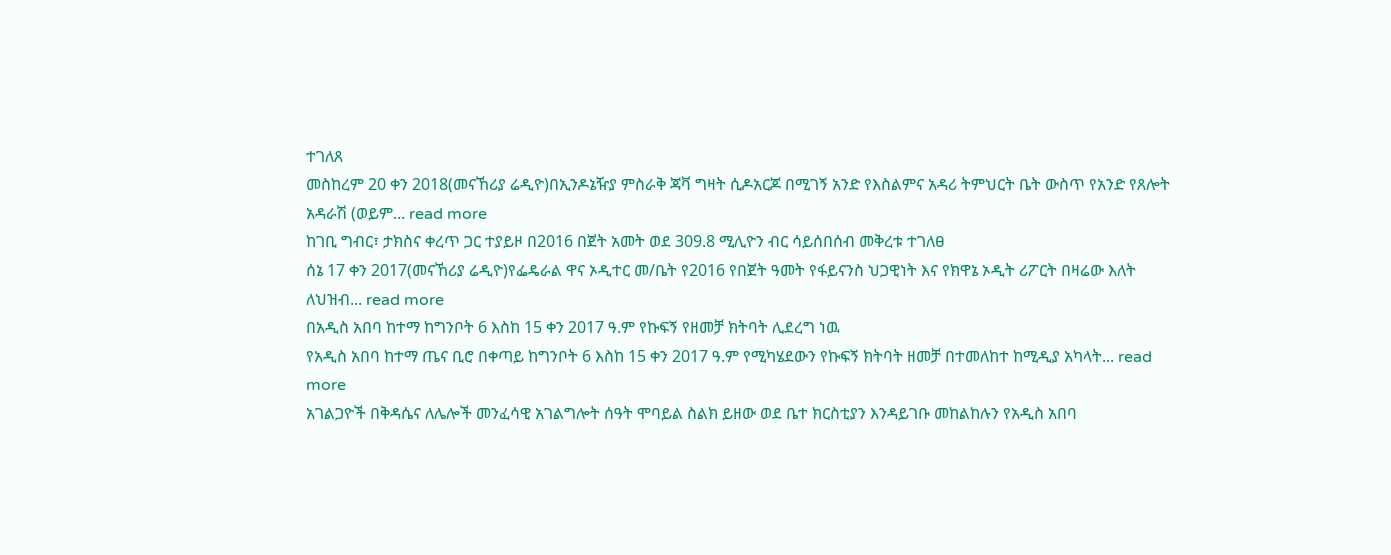ተገለጸ
መስከረም 20 ቀን 2018(መናኸሪያ ሬዲዮ)በኢንዶኔዥያ ምስራቅ ጃቫ ግዛት ሲዶአርጆ በሚገኝ አንድ የእስልምና አዳሪ ትምህርት ቤት ውስጥ የአንድ የጸሎት አዳራሽ (ወይም... read more
ከገቢ ግብር፣ ታክስና ቀረጥ ጋር ተያይዞ በ2016 በጀት አመት ወደ 309.8 ሚሊዮን ብር ሳይሰበሰብ መቅረቱ ተገለፀ
ሰኔ 17 ቀን 2017(መናኸሪያ ሬዲዮ)የፌዴራል ዋና ኦዲተር መ/ቤት የ2016 የበጀት ዓመት የፋይናንስ ህጋዊነት እና የክዋኔ ኦዲት ሪፖርት በዛሬው እለት ለህዝብ... read more
በአዲስ አበባ ከተማ ከግንቦት 6 እስከ 15 ቀን 2017 ዓ.ም የኩፍኝ የዘመቻ ክትባት ሊደረግ ነዉ
የአዲስ አበባ ከተማ ጤና ቢሮ በቀጣይ ከግንቦት 6 እስከ 15 ቀን 2017 ዓ.ም የሚካሄደውን የኩፍኝ ክትባት ዘመቻ በተመለከተ ከሚዲያ አካላት... read more
አገልጋዮች በቅዳሴና ለሌሎች መንፈሳዊ አገልግሎት ሰዓት ሞባይል ስልክ ይዘው ወደ ቤተ ክርስቲያን እንዳይገቡ መከልከሉን የአዲስ አበባ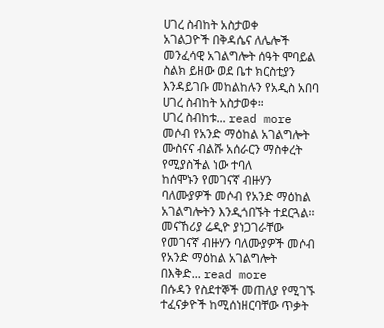ሀገረ ስብከት አስታወቀ
አገልጋዮች በቅዳሴና ለሌሎች መንፈሳዊ አገልግሎት ሰዓት ሞባይል ስልክ ይዘው ወደ ቤተ ክርስቲያን እንዳይገቡ መከልከሉን የአዲስ አበባ ሀገረ ስብከት አስታወቀ።
ሀገረ ስብከቱ... read more
መሶብ የአንድ ማዕከል አገልግሎት ሙስናና ብልሹ አሰራርን ማስቀረት የሚያስችል ነው ተባለ
ከሰሞኑን የመገናኛ ብዙሃን ባለሙያዎች መሶብ የአንድ ማዕከል አገልግሎትን እንዲጎበኙት ተደርጓል፡፡
መናኸሪያ ሬዲዮ ያነጋገራቸው የመገናኛ ብዙሃን ባለሙያዎች መሶብ የአንድ ማዕከል አገልግሎት በእቅድ... read more
በሱዳን የስደተኞች መጠለያ የሚገኙ ተፈናቃዮች ከሚሰነዘርባቸው ጥቃት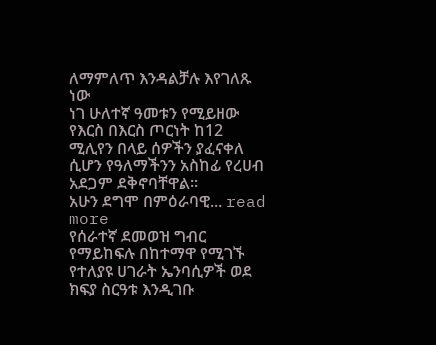ለማምለጥ እንዳልቻሉ እየገለጹ ነው
ነገ ሁለተኛ ዓመቱን የሚይዘው የእርስ በእርስ ጦርነት ከ12 ሚሊየን በላይ ሰዎችን ያፈናቀለ ሲሆን የዓለማችንን አስከፊ የረሀብ አደጋም ደቅኖባቸዋል፡፡
አሁን ደግሞ በምዕራባዊ... read more
የሰራተኛ ደመወዝ ግብር የማይከፍሉ በከተማዋ የሚገኙ የተለያዩ ሀገራት ኤንባሲዎች ወደ ክፍያ ስርዓቱ እንዲገቡ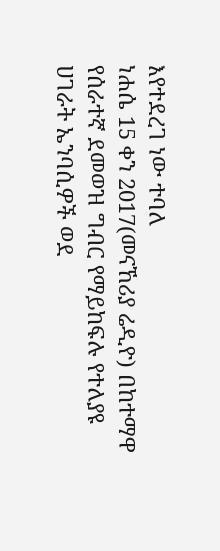እየተደረገ ነው ተባለ
ነሐሴ 15 ቀን 2017(መናኸሪያ ሬዲዮ) በከተማዋ የሰራተኛ ደመወዝ ግብር የማይከፍሉ የተለያዩ ሀገራት ኤንባሲዎች ወደ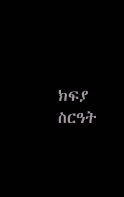ክፍያ ስርዓት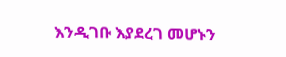እንዲገቡ እያደረገ መሆኑን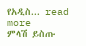የአዲስ... read more
ምላሽ ይስጡ